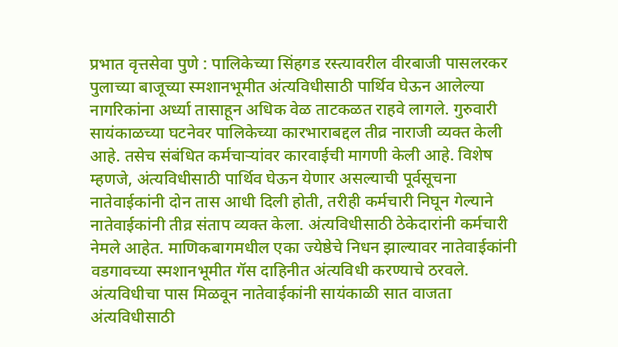प्रभात वृत्तसेवा पुणे : पालिकेच्या सिंहगड रस्त्यावरील वीरबाजी पासलरकर पुलाच्या बाजूच्या स्मशानभूमीत अंत्यविधीसाठी पार्थिव घेऊन आलेल्या नागरिकांना अर्ध्या तासाहून अधिक वेळ ताटकळत राहवे लागले. गुरुवारी सायंकाळच्या घटनेवर पालिकेच्या कारभाराबद्दल तीव्र नाराजी व्यक्त केली आहे. तसेच संबंधित कर्मचाऱ्यांवर कारवाईची मागणी केली आहे. विशेष म्हणजे, अंत्यविधीसाठी पार्थिव घेऊन येणार असल्याची पूर्वसूचना नातेवाईकांनी दोन तास आधी दिली होती, तरीही कर्मचारी निघून गेल्याने नातेवाईकांनी तीव्र संताप व्यक्त केला. अंत्यविधीसाठी ठेकेदारांनी कर्मचारी नेमले आहेत. माणिकबागमधील एका ज्येष्ठेचे निधन झाल्यावर नातेवाईकांनी वडगावच्या स्मशानभूमीत गॅस दाहिनीत अंत्यविधी करण्याचे ठरवले. अंत्यविधीचा पास मिळवून नातेवाईकांनी सायंकाळी सात वाजता अंत्यविधीसाठी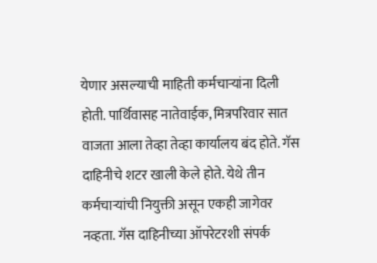येणार असल्याची माहिती कर्मचाऱ्यांना दिली होती. पार्थिवासह नातेवाईक, मित्रपरिवार सात वाजता आला तेव्हा तेव्हा कार्यालय बंद होते. गॅस दाहिनीचे शटर खाली केले होते. येथे तीन कर्मचाऱ्यांची नियुक्ती असून एकही जागेवर नव्हता. गॅस दाहिनीच्या ऑपरेटरशी संपर्क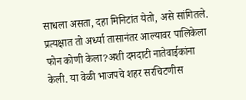साधला असता, दहा मिनिटांत येतो, असे सांगितले. प्रत्यक्षात तो अर्ध्या तासानंतर आल्यावर पालिकेला फोन कोणी केला?अशी दमदाटी नातेवाईकांना केली. या वेळी भाजपचे शहर सरचिटणीस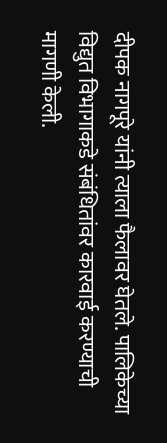दीपक नागपूरे यांनी त्याला फैलावर घेतले. पालिकेच्या विद्युत विभागाकडे संबंधितांवर कारवाई करण्याची मागणी केली.